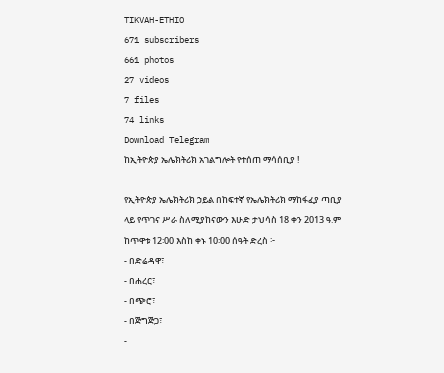TIKVAH-ETHIO
671 subscribers
661 photos
27 videos
7 files
74 links
Download Telegram
ከኢትዮጵያ ኤሌክትሪክ አገልግሎት የተሰጠ ማሳሰቢያ !

የኢትዮጵያ ኤሌክትሪክ ኃይል በከፍተኛ የኤሌክትሪክ ማከፋፈያ ጣቢያ ላይ የጥገና ሥራ ስለሚያከናውን እሁድ ታህሳስ 18 ቀን 2013 ዓ.ም ከጥዋቱ 12፡00 እስከ ቀኑ 10፡00 ሰዓት ድረስ ፦
- በድሬዳዋ፣
- በሐረር፣
- በጭሮ፣
- በጅግጅጋ፣
-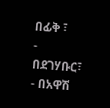በፊቅ ፣
- በደገሃቡር፣
- በአዋሽ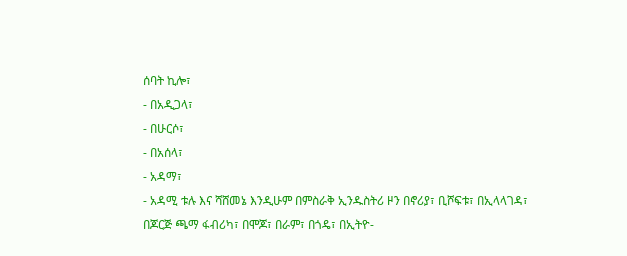ሰባት ኪሎ፣
- በአዲጋላ፣
- በሁርሶ፣
- በአሰላ፣
- አዳማ፣
- አዳሚ ቱሉ እና ሻሸመኔ እንዲሁም በምስራቅ ኢንዱስትሪ ዞን በኖሪያ፣ ቢሾፍቱ፣ በኢላላገዳ፣ በጆርጅ ጫማ ፋብሪካ፣ በሞጆ፣ በራም፣ በጎዴ፣ በኢትዮ-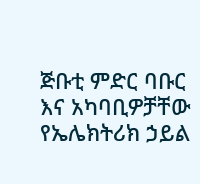ጅቡቲ ምድር ባቡር እና አካባቢዎቻቸው የኤሌክትሪክ ኃይል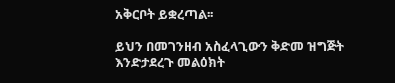አቅርቦት ይቋረጣል፡፡

ይህን በመገንዘብ አስፈላጊውን ቅድመ ዝግጅት እንድታደረጉ መልዕክት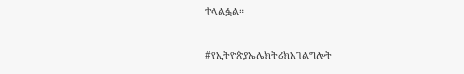ተላልፏል።

#የኢትዮጵያኤሌክትሪክአገልግሎት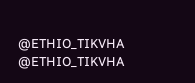@ETHIO_TIKVHA
@ETHIO_TIKVHA